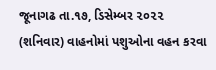જૂનાગઢ તા.૧૭, ડિસેમ્બર ૨૦૨૨ (શનિવાર) વાહનોમાં પશુઓના વહન કરવા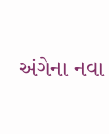અંગેના નવા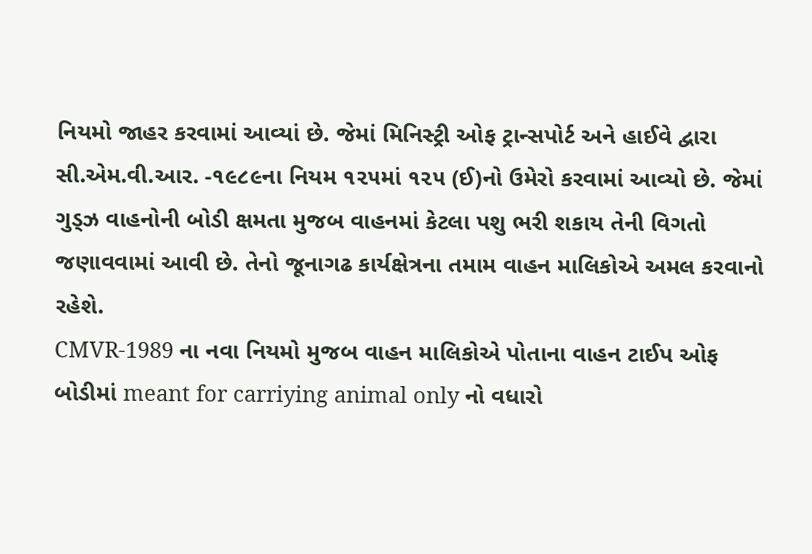નિયમો જાહર કરવામાં આવ્યાં છે. જેમાં મિનિસ્ટ્રી ઓફ ટ્રાન્સપોર્ટ અને હાઈવે દ્વારા સી.એમ.વી.આર. -૧૯૮૯ના નિયમ ૧૨૫માં ૧૨૫ (ઈ)નો ઉમેરો કરવામાં આવ્યો છે. જેમાં ગુડ્ઝ વાહનોની બોડી ક્ષમતા મુજબ વાહનમાં કેટલા પશુ ભરી શકાય તેની વિગતો જણાવવામાં આવી છે. તેનો જૂનાગઢ કાર્યક્ષેત્રના તમામ વાહન માલિકોએ અમલ કરવાનો રહેશે.
CMVR-1989 ના નવા નિયમો મુજબ વાહન માલિકોએ પોતાના વાહન ટાઈપ ઓફ બોડીમાં meant for carriying animal only નો વધારો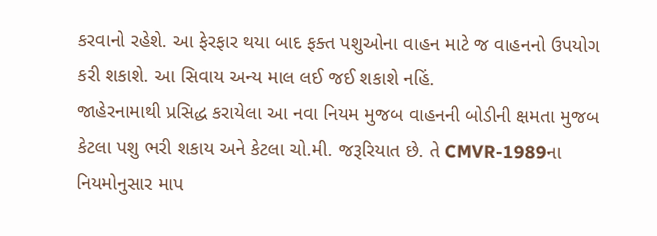કરવાનો રહેશે. આ ફેરફાર થયા બાદ ફક્ત પશુઓના વાહન માટે જ વાહનનો ઉપયોગ કરી શકાશે. આ સિવાય અન્ય માલ લઈ જઈ શકાશે નહિં.
જાહેરનામાથી પ્રસિદ્ધ કરાયેલા આ નવા નિયમ મુજબ વાહનની બોડીની ક્ષમતા મુજબ કેટલા પશુ ભરી શકાય અને કેટલા ચો.મી. જરૂરિયાત છે. તે CMVR-1989ના નિયમોનુસાર માપ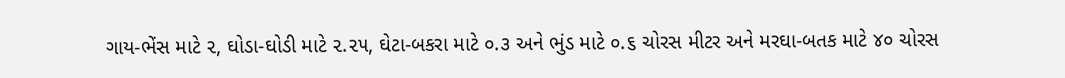ગાય-ભેંસ માટે ૨, ઘોડા-ઘોડી માટે ૨.૨૫, ઘેટા-બકરા માટે ૦.૩ અને ભુંડ માટે ૦.૬ ચોરસ મીટર અને મરઘા-બતક માટે ૪૦ ચોરસ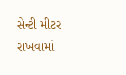સેન્ટી મીટર રાખવામાં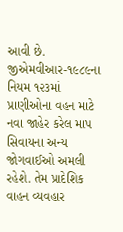આવી છે.
જીએમવીઆર-૧૯૮૯ના નિયમ ૧૨૩માં પ્રાણીઓના વહન માટે નવા જાહેર કરેલ માપ સિવાયના અન્ય જોગવાઈઓ અમલી રહેશે. તેમ પ્રાદેશિક વાહન વ્યવહાર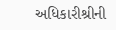અધિકારીશ્રીની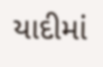યાદીમાં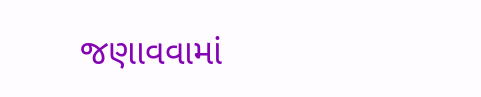જણાવવામાં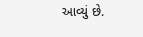આવ્યું છે.